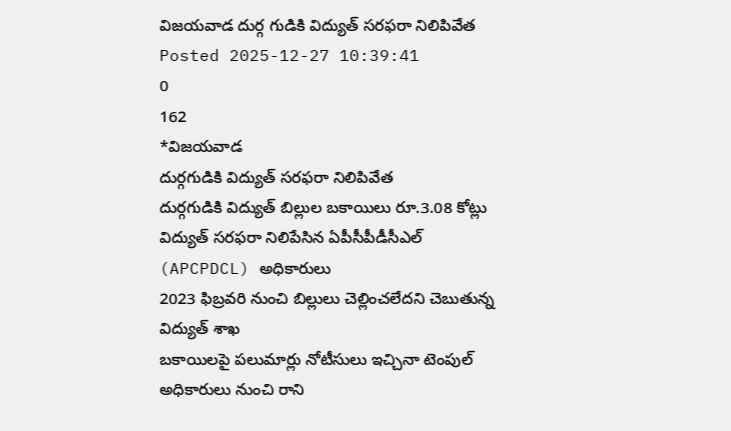విజయవాడ దుర్గ గుడికి విద్యుత్ సరఫరా నిలిపివేత
Posted 2025-12-27 10:39:41
0
162
*విజయవాడ
దుర్గగుడికి విద్యుత్ సరఫరా నిలిపివేత
దుర్గగుడికి విద్యుత్ బిల్లుల బకాయిలు రూ.3.08 కోట్లు
విద్యుత్ సరఫరా నిలిపేసిన ఏపీసీపీడీసీఎల్ (APCPDCL) అధికారులు
2023 ఫిబ్రవరి నుంచి బిల్లులు చెల్లించలేదని చెబుతున్న విద్యుత్ శాఖ
బకాయిలపై పలుమార్లు నోటీసులు ఇచ్చినా టెంపుల్ అధికారులు నుంచి రాని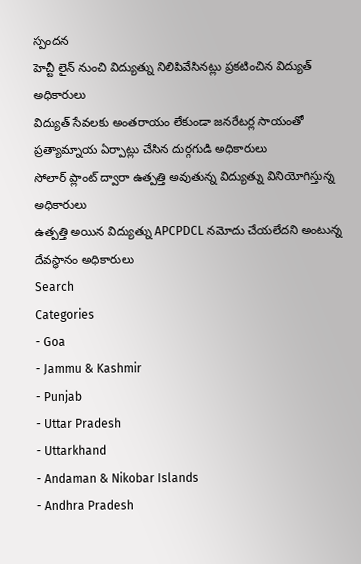స్పందన
హెచ్టీ లైన్ నుంచి విద్యుత్ను నిలిపివేసినట్లు ప్రకటించిన విద్యుత్ అధికారులు
విద్యుత్ సేవలకు అంతరాయం లేకుండా జనరేటర్ల సాయంతో ప్రత్యామ్నాయ ఏర్పాట్లు చేసిన దుర్గగుడి అధికారులు
సోలార్ ప్లాంట్ ద్వారా ఉత్పత్తి అవుతున్న విద్యుత్ను వినియోగిస్తున్న అధికారులు
ఉత్పత్తి అయిన విద్యుత్ను APCPDCL నమోదు చేయలేదని అంటున్న దేవస్థానం అధికారులు
Search
Categories
- Goa
- Jammu & Kashmir
- Punjab
- Uttar Pradesh
- Uttarkhand
- Andaman & Nikobar Islands
- Andhra Pradesh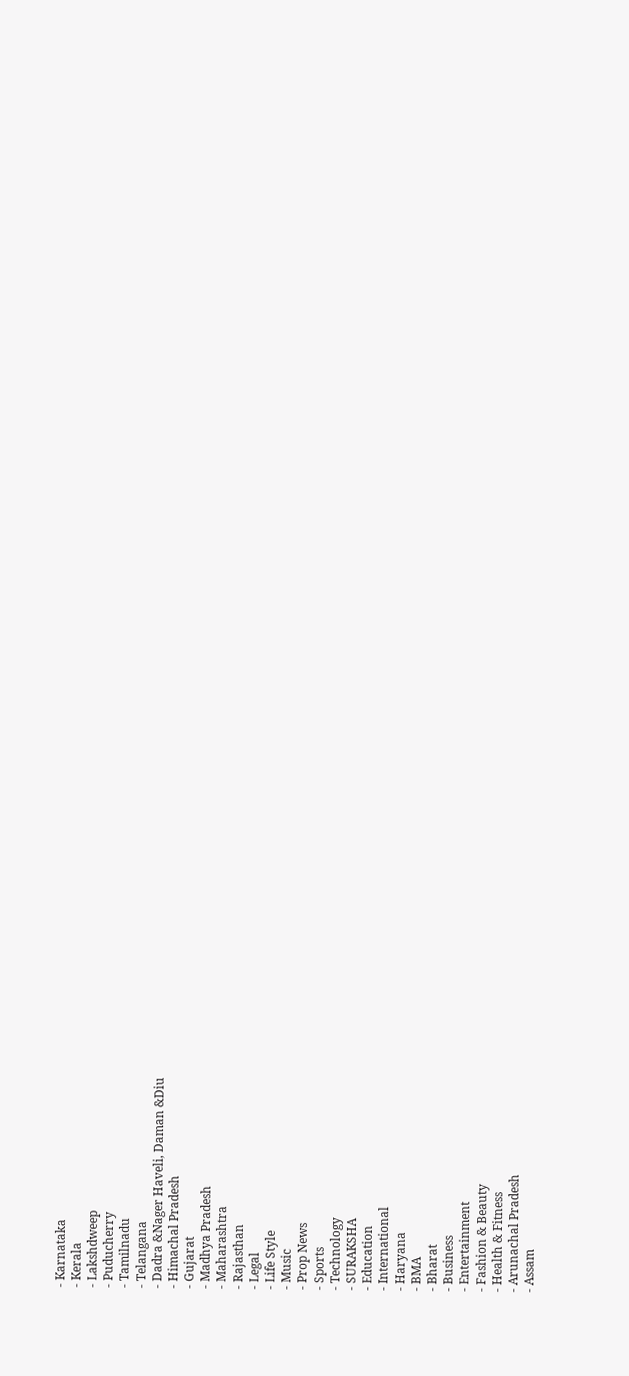- Karnataka
- Kerala
- Lakshdweep
- Puducherry
- Tamilnadu
- Telangana
- Dadra &Nager Haveli, Daman &Diu
- Himachal Pradesh
- Gujarat
- Madhya Pradesh
- Maharashtra
- Rajasthan
- Legal
- Life Style
- Music
- Prop News
- Sports
- Technology
- SURAKSHA
- Education
- International
- Haryana
- BMA
- Bharat
- Business
- Entertainment
- Fashion & Beauty
- Health & Fitness
- Arunachal Pradesh
- Assam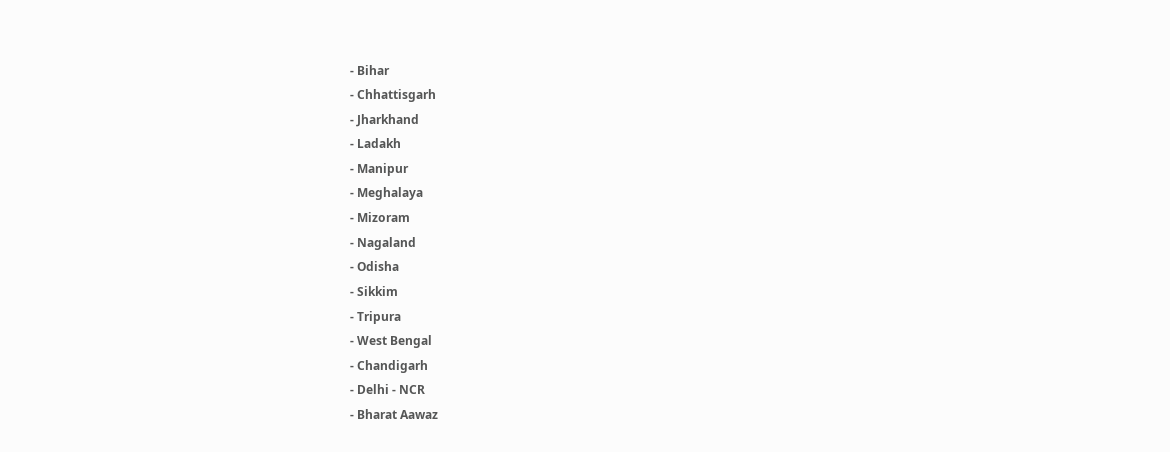- Bihar
- Chhattisgarh
- Jharkhand
- Ladakh
- Manipur
- Meghalaya
- Mizoram
- Nagaland
- Odisha
- Sikkim
- Tripura
- West Bengal
- Chandigarh
- Delhi - NCR
- Bharat Aawaz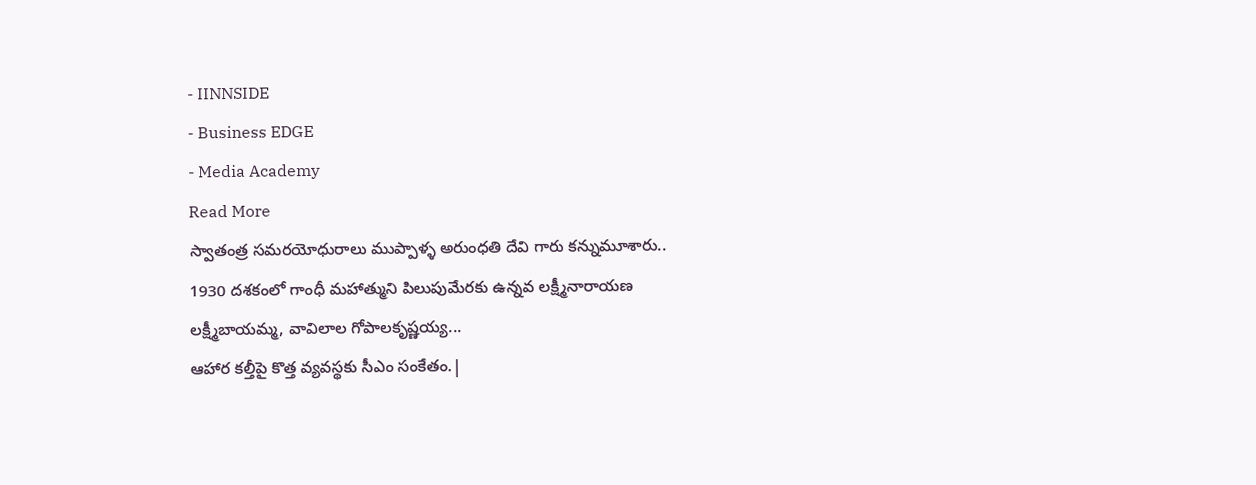- IINNSIDE
- Business EDGE
- Media Academy
Read More
స్వాతంత్ర సమరయోధురాలు ముప్పాళ్ళ అరుంధతి దేవి గారు కన్నుమూశారు..
1930 దశకంలో గాంధీ మహాత్ముని పిలుపుమేరకు ఉన్నవ లక్ష్మీనారాయణ లక్ష్మీబాయమ్మ, వావిలాల గోపాలకృష్ణయ్య...
ఆహార కల్తీపై కొత్త వ్యవస్థకు సీఎం సంకేతం.|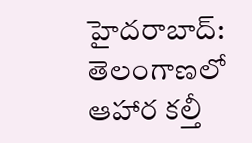హైదరాబాద్: తెలంగాణలో ఆహార కల్తీ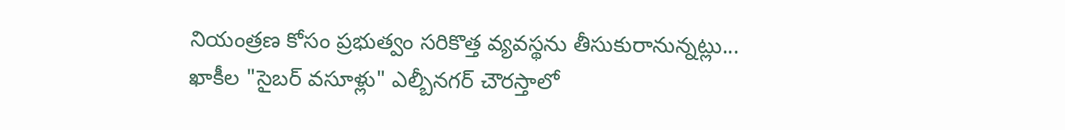నియంత్రణ కోసం ప్రభుత్వం సరికొత్త వ్యవస్థను తీసుకురానున్నట్లు...
ఖాకీల "సైబర్ వసూళ్లు" ఎల్బీనగర్ చౌరస్తాలో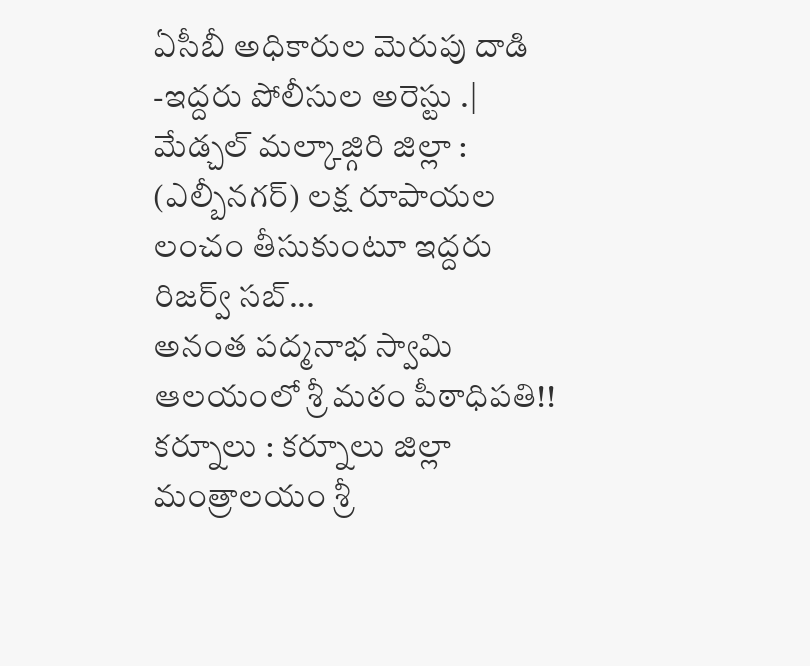ఏసీబీ అధికారుల మెరుపు దాడి -ఇద్దరు పోలీసుల అరెస్టు .|
మేడ్చల్ మల్కాజ్గిరి జిల్లా : (ఎల్బీనగర్) లక్ష రూపాయల లంచం తీసుకుంటూ ఇద్దరు రిజర్వ్ సబ్...
అనంత పద్మనాభ స్వామి ఆలయంలో శ్రీ మఠం పీఠాధిపతి!!
కర్నూలు : కర్నూలు జిల్లా మంత్రాలయం శ్రీ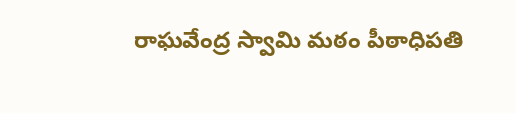రాఘవేంద్ర స్వామి మఠం పీఠాధిపతి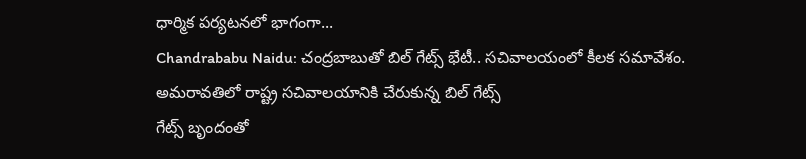ధార్మిక పర్యటనలో భాగంగా...
Chandrababu Naidu: చంద్రబాబుతో బిల్ గేట్స్ భేటీ.. సచివాలయంలో కీలక సమావేశం.
అమరావతిలో రాష్ట్ర సచివాలయానికి చేరుకున్న బిల్ గేట్స్
గేట్స్ బృందంతో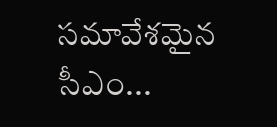సమావేశమైన సీఎం...